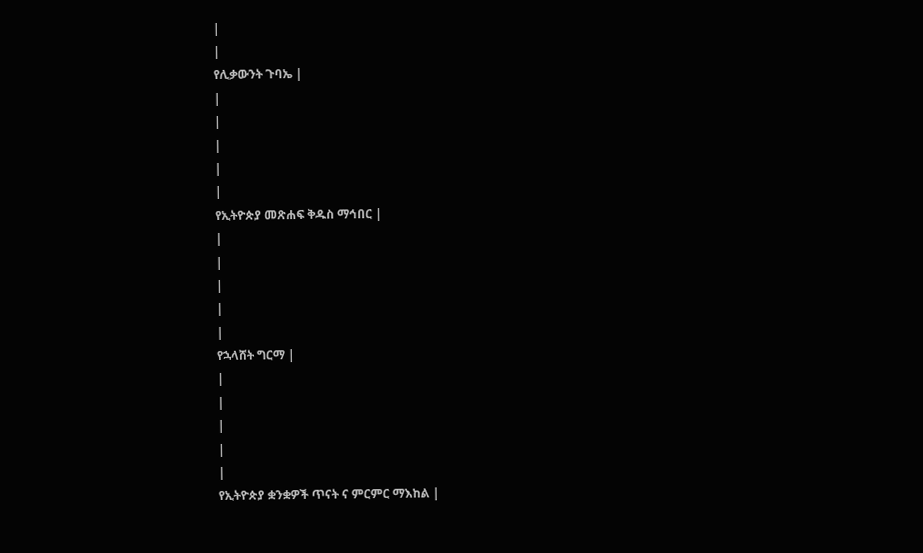|
|
የሊቃውንት ጉባኤ |
|
|
|
|
|
የኢትዮጵያ መጽሐፍ ቅዱስ ማኅበር |
|
|
|
|
|
የኋላሸት ግርማ |
|
|
|
|
|
የኢትዮጵያ ቋንቋዎች ጥናት ና ምርምር ማእከል |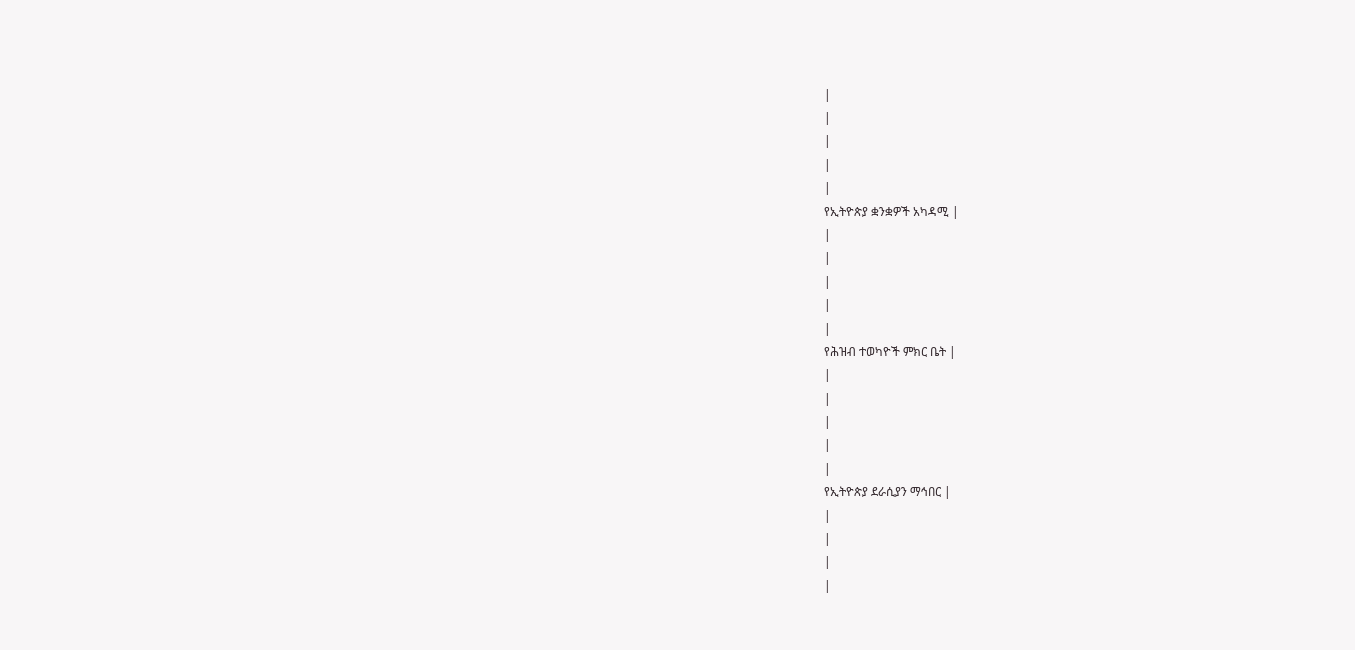|
|
|
|
|
የኢትዮጵያ ቋንቋዎች አካዳሚ |
|
|
|
|
|
የሕዝብ ተወካዮች ምክር ቤት |
|
|
|
|
|
የኢትዮጵያ ደራሲያን ማኅበር |
|
|
|
|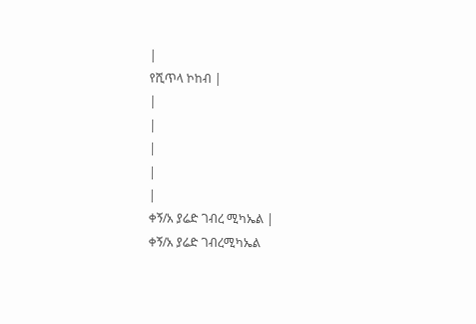|
የሺጥላ ኮከብ |
|
|
|
|
|
ቀኝ/አ ያሬድ ገብረ ሚካኤል |
ቀኝ/አ ያሬድ ገብረሚካኤል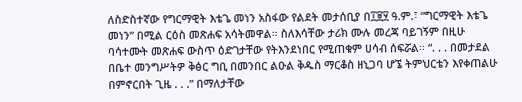ለስድስተኛው የግርማዊት እቴጌ መነን አስፋው የልደት መታሰቢያ በ፲፱፶ ዓ.ም.፣ “ግርማዊት እቴጌ መነን” በሚል ርዕስ መጽሐፍ አሳትመዋል። ስለእሳቸው ታሪክ ሙሉ መረጃ ባይገኝም በዚሁ ባሳተሙት መጽሐፍ ውስጥ ዕድገታቸው የትእንደነበር የሚጠቁም ሀሳብ ሰፍሯል፡፡ “. . . በመታደል በቤተ መንግሥትዎ ቅፅር ግቢ በመንበር ልዑል ቅዱስ ማርቆስ ዘኒጋባ ሆኜ ትምህርቴን እየቀጠልሁ በምኖርበት ጊዜ . . .” በማለታቸው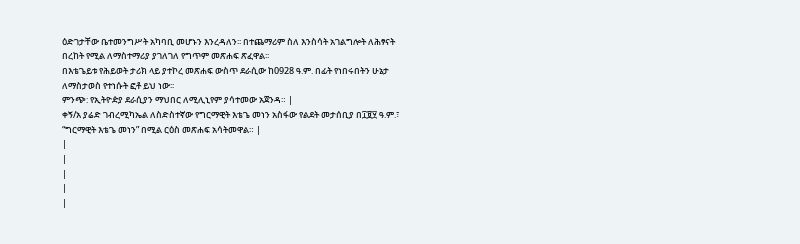ዕድገታቸው ቤተመንግሥት አካባቢ መሆኑን እንረዳለን፡፡ በተጨማሪም ስለ እንስሳት አገልግሎት ለሕፃናት በረከት የሚል ለማስተማሪያ ያገለገለ የግጥም መጽሐፍ ጽፈዋል፡፡
በእቴጌይቱ የሕይወት ታሪክ ላይ ያተኮረ መጽሐፍ ውስጥ ደራሲው ከ0928 ዓ.ም. በፊት የነበሩበትን ሁኔታ ለማስታወስ የተነሱት ፎቶ ይህ ነው፡፡
ምንጭ: የኢትዮዽያ ደራሲያን ማህበር ለሚሊኒየም ያሳተመው አጀንዳ። |
ቀኝ/አ ያሬድ ገብረሚካኤል ለስድስተኛው የግርማዊት እቴጌ መነን አስፋው የልደት መታሰቢያ በ፲፱፶ ዓ.ም.፣ “ግርማዊት እቴጌ መነን” በሚል ርዕስ መጽሐፍ አሳትመዋል። |
|
|
|
|
|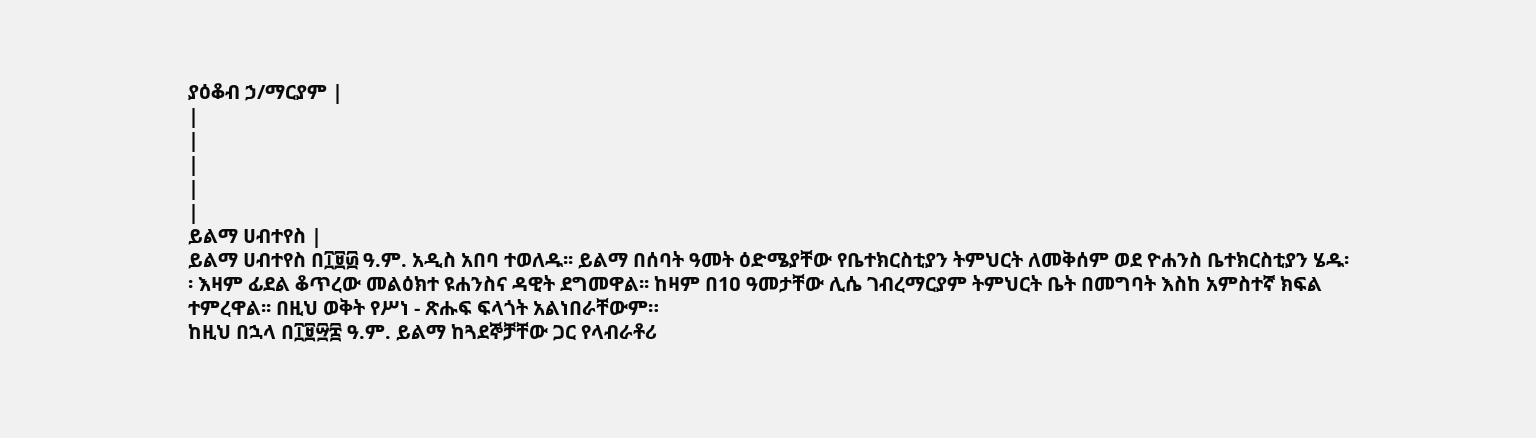ያዕቆብ ኃ/ማርያም |
|
|
|
|
|
ይልማ ሀብተየስ |
ይልማ ሀብተየስ በ፲፱፴ ዓ.ም. አዲስ አበባ ተወለዱ፡፡ ይልማ በሰባት ዓመት ዕድሜያቸው የቤተክርስቲያን ትምህርት ለመቅሰም ወደ ዮሐንስ ቤተክርስቲያን ሄዱ፡፡ እዛም ፊደል ቆጥረው መልዕክተ ዩሐንስና ዳዊት ደግመዋል፡፡ ከዛም በ1ዐ ዓመታቸው ሊሴ ገብረማርያም ትምህርት ቤት በመግባት እስከ አምስተኛ ክፍል ተምረዋል፡፡ በዚህ ወቅት የሥነ - ጽሑፍ ፍላጎት አልነበራቸውም።
ከዚህ በኋላ በ፲፱፵፰ ዓ.ም. ይልማ ከጓደኞቻቸው ጋር የላብራቶሪ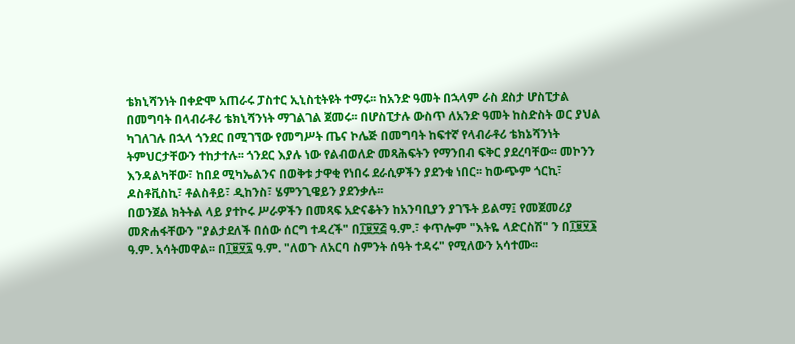ቴክኒሻንነት በቀድሞ አጠራሩ ፓስተር ኢኒስቲትዩት ተማሩ፡፡ ከአንድ ዓመት በኋላም ራስ ደስታ ሆስፒታል በመግባት በላብራቶሪ ቴክኒሻንነት ማገልገል ጀመሩ፡፡ በሆስፒታሉ ውስጥ ለአንድ ዓመት ከስድስት ወር ያህል ካገለገሉ በኋላ ጎንደር በሚገኘው የመግሥት ጤና ኮሌጅ በመግባት ከፍተኛ የላብራቶሪ ቴክኔሻንነት ትምህርታቸውን ተከታተሉ፡፡ ጎንደር እያሉ ነው የልብወለድ መጻሕፍትን የማንበብ ፍቅር ያደረባቸው፡፡ መኮንን እንዳልካቸው፣ ከበደ ሚካኤልንና በወቅቱ ታዋቂ የነበሩ ደራሲዎችን ያደንቁ ነበር፡፡ ከውጭም ጎርኪ፣ ዶስቶቪስኪ፣ ቶልስቶይ፣ ዲከንስ፣ ሄምንጊዌይን ያደንቃሉ፡፡
በወንጀል ክትትል ላይ ያተኮሩ ሥራዎችን በመጻፍ አድናቆትን ከአንባቢያን ያገኙት ይልማ፤ የመጀመሪያ መጽሐፋቸውን "ያልታደለች በሰው ሰርግ ተዳረች" በ፲፱፶፭ ዓ.ም.፣ ቀጥሎም "እትዬ ላድርስሽ" ን በ፲፱፶፮ ዓ.ም. አሳትመዋል፡፡ በ፲፱፶፯ ዓ.ም. "ለወጉ ለአርባ ስምንት ሰዓት ተዳሩ" የሚለውን አሳተሙ፡፡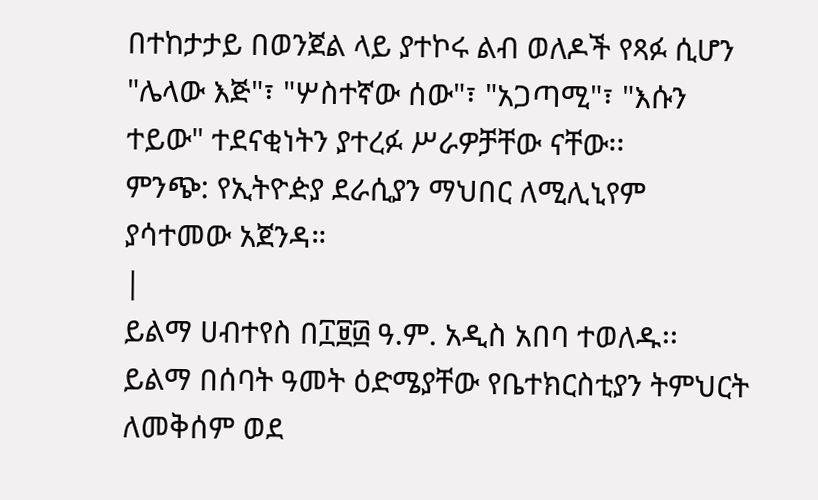በተከታታይ በወንጀል ላይ ያተኮሩ ልብ ወለዶች የጻፉ ሲሆን "ሌላው እጅ"፣ "ሦስተኛው ሰው"፣ "አጋጣሚ"፣ "እሱን ተይው" ተደናቂነትን ያተረፉ ሥራዎቻቸው ናቸው፡፡
ምንጭ: የኢትዮዽያ ደራሲያን ማህበር ለሚሊኒየም ያሳተመው አጀንዳ።
|
ይልማ ሀብተየስ በ፲፱፴ ዓ.ም. አዲስ አበባ ተወለዱ፡፡ ይልማ በሰባት ዓመት ዕድሜያቸው የቤተክርስቲያን ትምህርት ለመቅሰም ወደ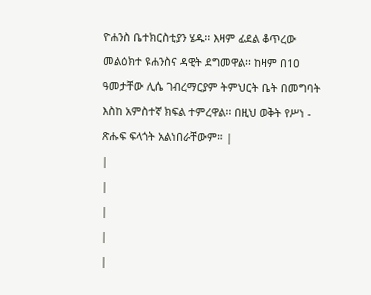ዮሐንስ ቤተክርስቲያን ሄዱ፡፡ እዛም ፊደል ቆጥረው መልዕክተ ዩሐንስና ዳዊት ደግመዋል፡፡ ከዛም በ1ዐ ዓመታቸው ሊሴ ገብረማርያም ትምህርት ቤት በመግባት እስከ አምስተኛ ክፍል ተምረዋል፡፡ በዚህ ወቅት የሥነ - ጽሑፍ ፍላጎት አልነበራቸውም። |
|
|
|
|
|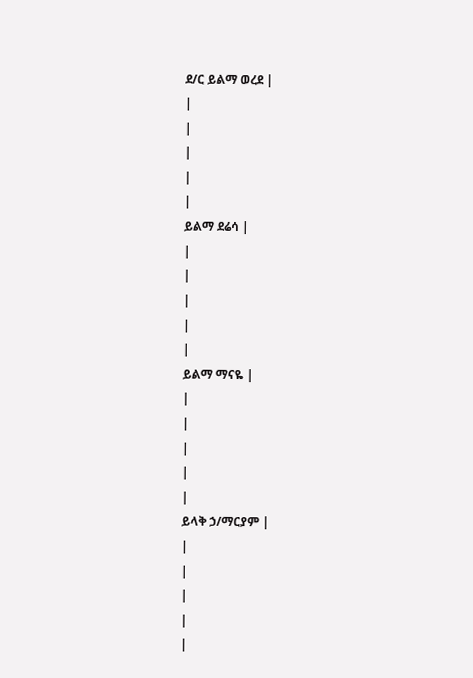ደ/ር ይልማ ወረደ |
|
|
|
|
|
ይልማ ደሬሳ |
|
|
|
|
|
ይልማ ማናዬ |
|
|
|
|
|
ይላቅ ኃ/ማርያም |
|
|
|
|
|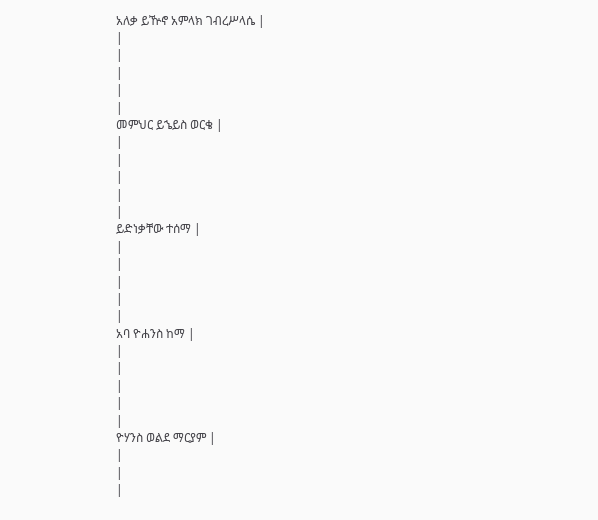አለቃ ይዅኖ አምላክ ገብረሥላሴ |
|
|
|
|
|
መምህር ይኄይስ ወርቄ |
|
|
|
|
|
ይድነቃቸው ተሰማ |
|
|
|
|
|
አባ ዮሐንስ ከማ |
|
|
|
|
|
ዮሃንስ ወልደ ማርያም |
|
|
|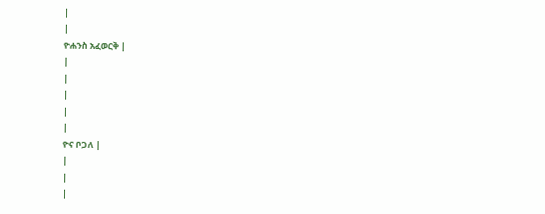|
|
ዮሐንስ አፈወርቅ |
|
|
|
|
|
ዮና ቦጋለ |
|
|
|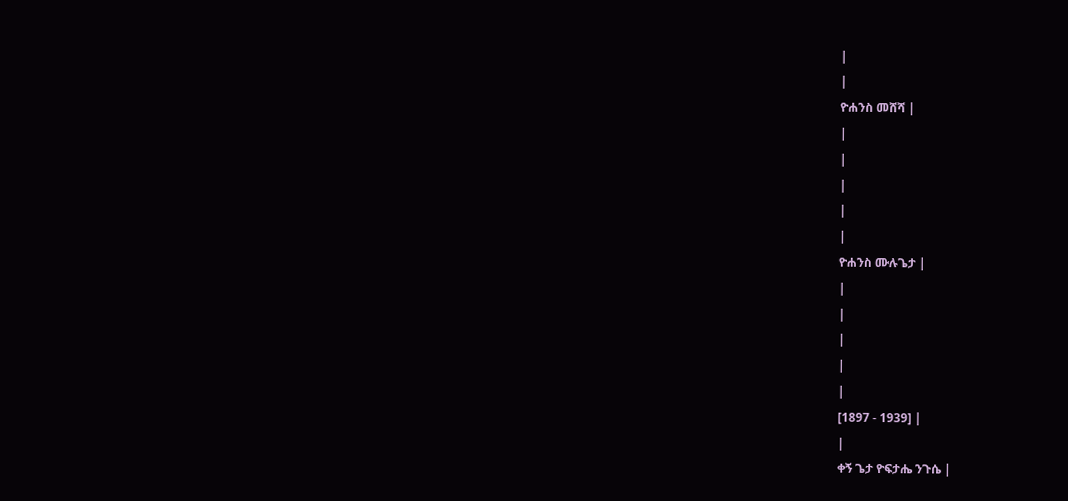|
|
ዮሐንስ መሸሻ |
|
|
|
|
|
ዮሐንስ ሙሉጌታ |
|
|
|
|
|
[1897 - 1939] |
|
ቀኝ ጌታ ዮፍታሔ ንጉሴ |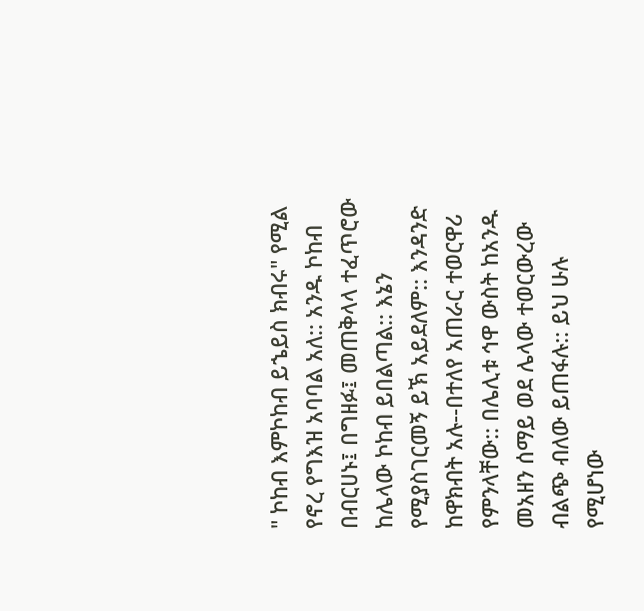" ኮከብ እምኮከብ ይኄይስ ክብሩ" የሚል የኖረ የግእዝ አባባል አለ:: አንዱ ኮከብ በብርሀኑ፤ በግዘፉ፤ መጠቅላላ ተፈጥሮው ከሌላው ኮከብ ይበልጣል:: እኔን የሚያስገርመኝ ይኽ አይደለም:: እንዳንድ ከዋክብት አሉ--በተለየ አጠራር ተወርዋሪ የምንላቸው:: በሌሊቱ ኅዋ ውስት ከአንዱ መአዘን ሰማይ ወደ ሌላው ተወርውረው ብልጭ ብለው ይጠፋሉ:: ይህ ሁሉ የሚሆነው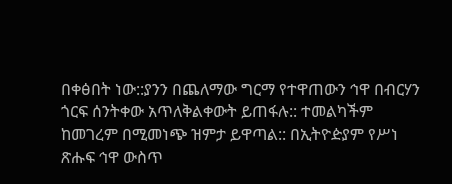በቀፅበት ነው::ያንን በጨለማው ግርማ የተዋጠውን ኅዋ በብርሃን ጎርፍ ሰንትቀው አጥለቅልቀውት ይጠፋሉ:: ተመልካችም ከመገረም በሚመነጭ ዝምታ ይዋጣል:: በኢትዮዽያም የሥነ ጽሑፍ ኅዋ ውስጥ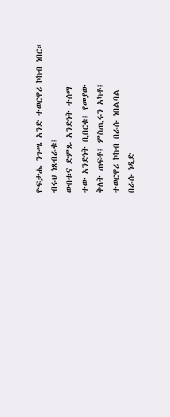ዮፍታሔ ንጉሤ አንድ ተወርዋሪ ኮከብ ነበር።
ብሩህ ነጸብራቁ፤
ውበቱና ድምጹ አንድነት ተሰማ
ተው አንድነት ቢበርቁ፤ የመያው
ቅለት ጠፍቶ፤ ምስጢሩን አካቶ፤
ተወርዋሪ ኮከብ በራሱ ነበልባል
በራሱ ነዲድ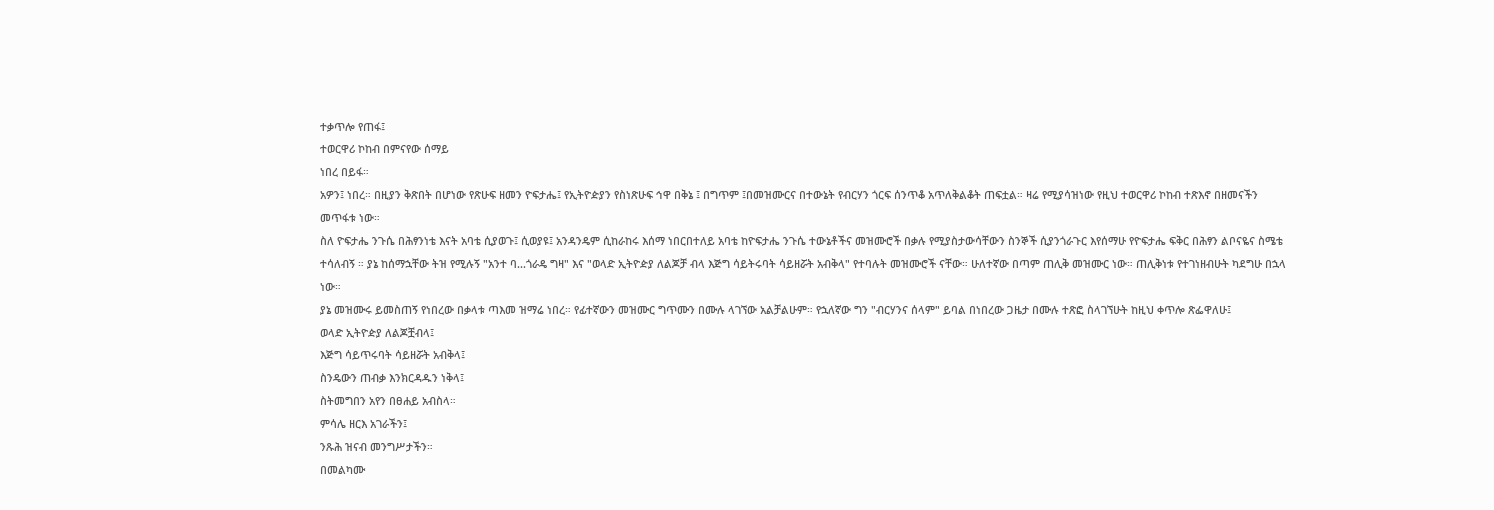ተቃጥሎ የጠፋ፤
ተወርዋሪ ኮከብ በምናየው ሰማይ
ነበረ በይፋ።
አዎን፤ ነበረ። በዚያን ቅጽበት በሆነው የጽሁፍ ዘመን ዮፍታሔ፤ የኢትዮዽያን የስነጽሁፍ ኅዋ በቅኔ ፤ በግጥም ፤በመዝሙርና በተውኔት የብርሃን ጎርፍ ሰንጥቆ አጥለቅልቆት ጠፍቷል። ዛሬ የሚያሳዝነው የዚህ ተወርዋሪ ኮከብ ተጽእኖ በዘመናችን መጥፋቱ ነው።
ስለ ዮፍታሔ ንጉሴ በሕፃንነቴ እናት አባቴ ሲያወጉ፤ ሲወያዩ፤ አንዳንዴም ሲከራከሩ እሰማ ነበርበተለይ አባቴ ከዮፍታሔ ንጉሴ ተውኔቶችና መዝሙሮች በቃሉ የሚያስታውሳቸውን ስንኞች ሲያንጎራጉር እየሰማሁ የዮፍታሔ ፍቅር በሕፃን ልቦናዬና ስሜቴ ተሳለብኝ ። ያኔ ከሰማኋቸው ትዝ የሚሉኝ "አንተ ባ...ጎራዴ ግዛ" እና "ወላድ ኢትዮዽያ ለልጆቻ ብላ እጅግ ሳይትሩባት ሳይዘሯት አብቅላ" የተባሉት መዝሙሮች ናቸው። ሁለተኛው በጣም ጠሊቅ መዝሙር ነው። ጠሊቅነቱ የተገነዘብሁት ካደግሁ በኋላ ነው።
ያኔ መዝሙሩ ይመስጠኝ የነበረው በቃላቱ ጣእመ ዝማሬ ነበረ። የፊተኛውን መዝሙር ግጥሙን በሙሉ ላገኘው አልቻልሁም። የኋለኛው ግን "ብርሃንና ሰላም" ይባል በነበረው ጋዜታ በሙሉ ተጽፎ ስላገኘሁት ከዚህ ቀጥሎ ጽፌዋለሁ፤
ወላድ ኢትዮዽያ ለልጆቿብላ፤
እጅግ ሳይጥሩባት ሳይዘሯት አብቅላ፤
ስንዴውን ጠብቃ እንክርዳዱን ነቅላ፤
ስትመግበን አየን በፀሐይ አብስላ።
ምሳሌ ዘርእ አገራችን፤
ንጹሕ ዝናብ መንግሥታችን።
በመልካሙ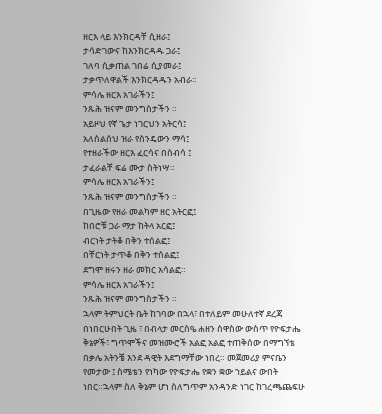ዘርእ ላይ እንክርዳቸ ሲዘራ፤
ታሳድገውና ከእንክርዳዱ ጋራ፤
ገለባ ሲቃጠል ገበሬ ሲያመራ፤
ታቃጥለዋልች እንክርዳዱን አብራ።
ምሳሌ ዘርእ አገራችን፤
ንጹሕ ዝናም መንግስታችን ።
አይዞህ የኛ ጌታ ነገርህን አትርሳ፤
አለስልሰህ ዝራ የስንዴውን ማሳ፤
የተዘራችው ዘርእ ፈርሳና በስብሳ ፤
ታፈራልቸ ፍሬ ሙታ ስትነሣ።
ምሳሌ ዘርእ አገራችን፤
ንጹሕ ዝናም መንግስታችን ።
በጊዜው የዘራ መልካም ዘር አትርፎ፤
ከበሮቹ ጋራ ማታ ከትላ አርፎ፤
ብርነት ታትቆ በቅን ተሰልፎ፤
በቸርነት ታጥቆ በቅን ተሰልፎ፤
ደግሞ ዘሩን ዘራ መክር አሳልፎ።
ምሳሌ ዘርእ አገራችን፤
ንጹሕ ዝናም መንግስታችን ።
ኋላም ትምህርት ቤት ከገባው በኋላ፣ በተለይም መሁለተኛ ደረጃ በነበርሁበት ጊዜ ፣ በብላታ መርስዔ ሐዘን ስዋስው ውስጥ የዮፍታሔ ቅኔዎች፣ ግጥሞችና መዝሙሮች አልፎ አልፎ ተጠቅሰው በማግኘቴ በቃሌ አትንቼ እንደ ዳዊት እደግማቸው ነበረ። መጀመሪያ ምናቤን የመታው ፤ ስሜቴን የነካው የዮፍታሔ የቋን ቋው ኀይልና ውበት ነበር።ኋላም ስለ ቅኔም ሆነ ስለግጥም አንዳንድ ነገር ከገረጫጨፍሁ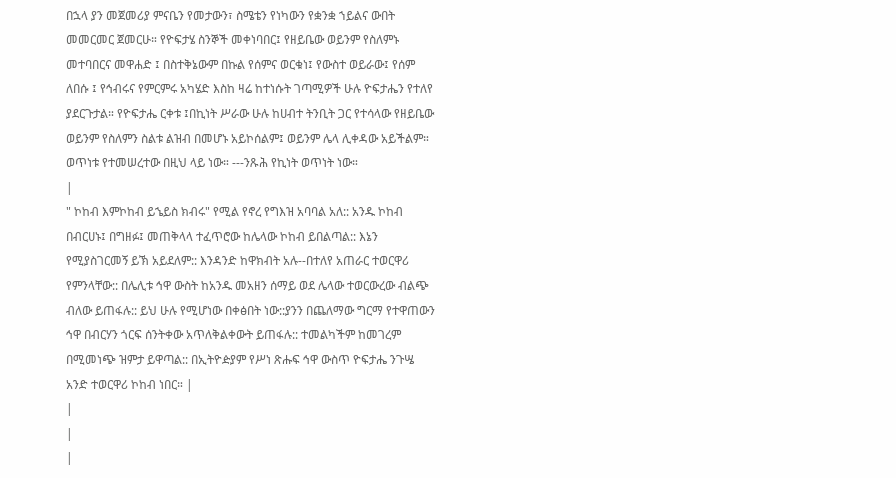በኋላ ያን መጀመሪያ ምናቤን የመታውን፣ ስሜቴን የነካውን የቋንቋ ኀይልና ውበት መመርመር ጀመርሁ። የዮፍታሄ ስንኞች መቀነባበር፤ የዘይቤው ወይንም የስለምኑ መተባበርና መዋሐድ ፤ በስተቅኔውም በኩል የሰምና ወርቁነ፤ የውስተ ወይራው፤ የሰም ለበሱ ፤ የኅብሩና የምርምሩ አካሄድ እስከ ዛሬ ከተነሱት ገጣሚዎች ሁሉ ዮፍታሔን የተለየ ያደርጉታል። የዮፍታሔ ርቀቱ ፤በኪነት ሥራው ሁሉ ከሀብተ ትንቢት ጋር የተሳላው የዘይቤው ወይንም የስለምን ስልቱ ልዝብ በመሆኑ አይኮሰልም፤ ወይንም ሌላ ሊቀዳው አይችልም። ወጥነቱ የተመሠረተው በዚህ ላይ ነው። ---ንጹሕ የኪነት ወጥነት ነው።
|
" ኮከብ እምኮከብ ይኄይስ ክብሩ" የሚል የኖረ የግእዝ አባባል አለ:: አንዱ ኮከብ በብርሀኑ፤ በግዘፉ፤ መጠቅላላ ተፈጥሮው ከሌላው ኮከብ ይበልጣል:: እኔን የሚያስገርመኝ ይኽ አይደለም:: እንዳንድ ከዋክብት አሉ--በተለየ አጠራር ተወርዋሪ የምንላቸው:: በሌሊቱ ኅዋ ውስት ከአንዱ መአዘን ሰማይ ወደ ሌላው ተወርውረው ብልጭ ብለው ይጠፋሉ:: ይህ ሁሉ የሚሆነው በቀፅበት ነው::ያንን በጨለማው ግርማ የተዋጠውን ኅዋ በብርሃን ጎርፍ ሰንትቀው አጥለቅልቀውት ይጠፋሉ:: ተመልካችም ከመገረም በሚመነጭ ዝምታ ይዋጣል:: በኢትዮዽያም የሥነ ጽሑፍ ኅዋ ውስጥ ዮፍታሔ ንጉሤ አንድ ተወርዋሪ ኮከብ ነበር። |
|
|
|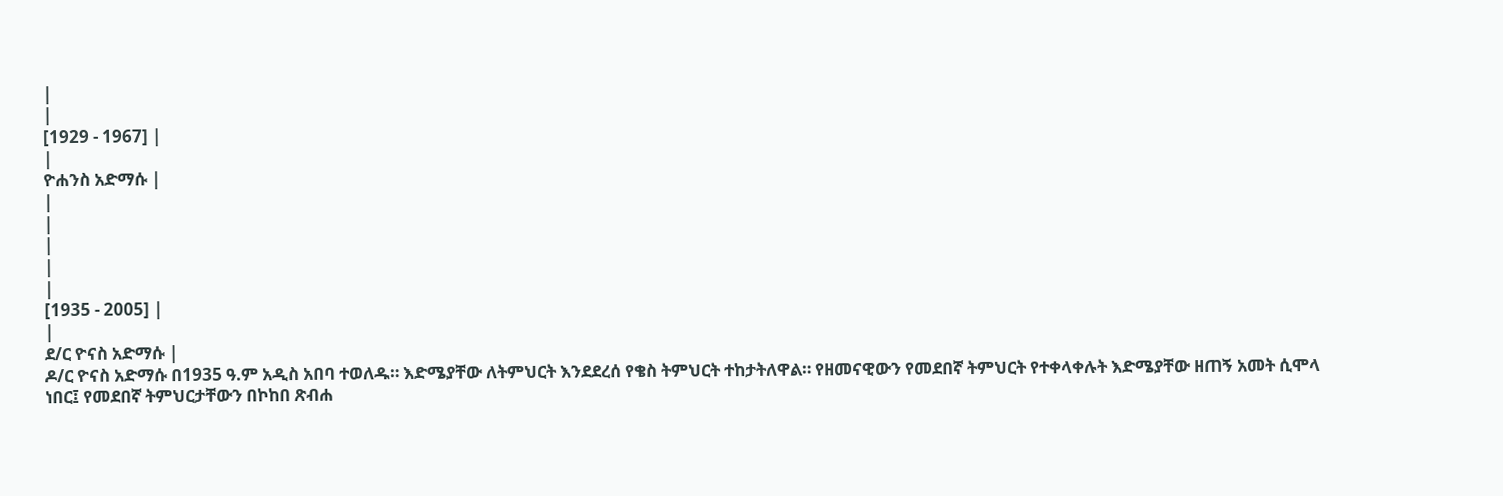|
|
[1929 - 1967] |
|
ዮሐንስ አድማሱ |
|
|
|
|
|
[1935 - 2005] |
|
ደ/ር ዮናስ አድማሱ |
ዶ/ር ዮናስ አድማሱ በ1935 ዓ.ም አዲስ አበባ ተወለዱ። እድሜያቸው ለትምህርት እንደደረሰ የቄስ ትምህርት ተከታትለዋል። የዘመናዊውን የመደበኛ ትምህርት የተቀላቀሉት እድሜያቸው ዘጠኝ አመት ሲሞላ ነበር፤ የመደበኛ ትምህርታቸውን በኮከበ ጽብሐ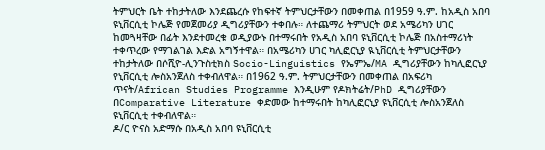ትምህርት ቤት ተከታትለው እንደጨረሱ የከፍተኛ ትምህርታቸውን በመቀጠል በ1959 ዓ.ም. ከአዲስ አበባ ዩኒቨርሲቲ ኮሌጅ የመጀመሪያ ዲግሪያቸውን ተቀበሉ። ለተጨማሪ ትምህርት ወደ አሜሪካን ሀገር ከመጓዛቸው በፊት እንደተመረቁ ወዲያውኑ በተማሩበት የአዲስ አበባ ዩኒቨርሲቲ ኮሌጅ በአስተማሪነት ተቀጥረው የማገልገል እድል አግኝተዋል። በአሜሪካን ሀገር ካሊፎርኒያ ዪኒቨርሲቲ ትምህርታቸውን ተከታትለው በሶሺዮ-ሊንጉስቲክስ Socio-Linguistics የኤምኤ/MA ዲግሪያቸውን ከካሊፎርኒያ የኒቨርሲቲ ሎስአንጀለስ ተቀብለዋል። በ1962 ዓ.ም. ትምህርታቸውን በመቀጠል በአፍሪካ ጥናት/African Studies Programme እንዲሁም የዶክትሬት/PhD ዲግሪያቸውን በComparative Literature ቀድመው ከተማሩበት ከካሊፎርኒያ ዩኒቨርሲቲ ሎስአንጀለስ ዩኒቨርሲቲ ተቀብለዋል።
ዶ/ር ዮናስ አድማሱ በአዲስ አበባ ዩኒቨርሲቲ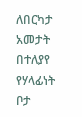ለበርካታ አመታት በተለያየ የሃላፊነት ቦታ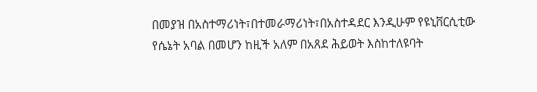በመያዝ በአስተማሪነት፣በተመራማሪነት፣በአስተዳደር እንዲሁም የዩኒቨርሲቲው የሴኔት አባል በመሆን ከዚች አለም በአጸደ ሕይወት እስከተለዩባት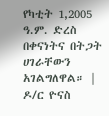የካቲት 1,2005 ዓ.ም. ድረስ በቀናነትና በትጋት ሀገራቸውን አገልግለዋል። |
ዶ/ር ዮናስ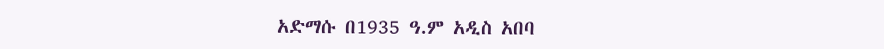አድማሱ በ1935 ዓ.ም አዲስ አበባ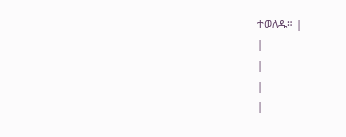ተወለዱ። |
|
|
|
|